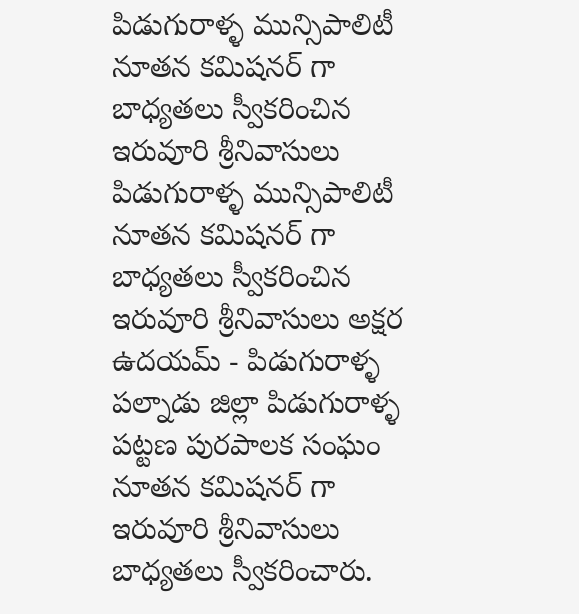పిడుగురాళ్ళ మున్సిపాలిటీ నూతన కమిషనర్ గా బాధ్యతలు స్వీకరించిన ఇరువూరి శ్రీనివాసులు
పిడుగురాళ్ళ మున్సిపాలిటీ నూతన కమిషనర్ గా బాధ్యతలు స్వీకరించిన ఇరువూరి శ్రీనివాసులు అక్షర ఉదయమ్ - పిడుగురాళ్ళ పల్నాడు జిల్లా పిడుగురాళ్ళ పట్టణ పురపాలక సంఘం నూతన కమిషనర్ గా ఇరువూరి శ్రీనివాసులు బాధ్యతలు స్వీకరించారు.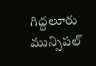గిద్దలూరు మున్సిపల్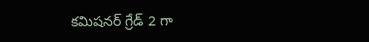కమిషనర్ గ్రేడ్ 2 గా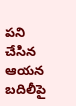పని చేసిన ఆయన బదిలీపై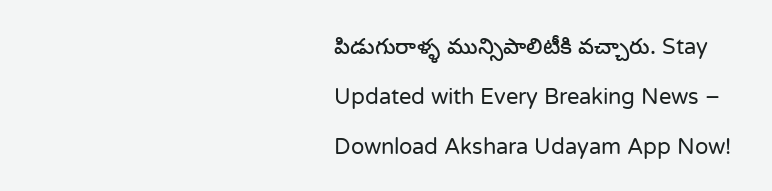పిడుగురాళ్ళ మున్సిపాలిటీకి వచ్చారు. Stay Updated with Every Breaking News – Download Akshara Udayam App Now!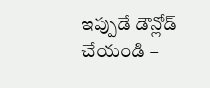ఇప్పుడే డౌన్లోడ్ చేయండి –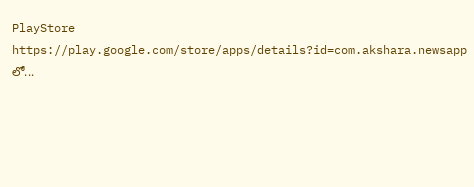PlayStore https://play.google.com/store/apps/details?id=com.akshara.newsapp లో...